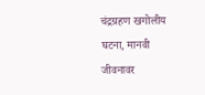चंद्रग्रहण खगोलीय घटना, मानवी जीवनावर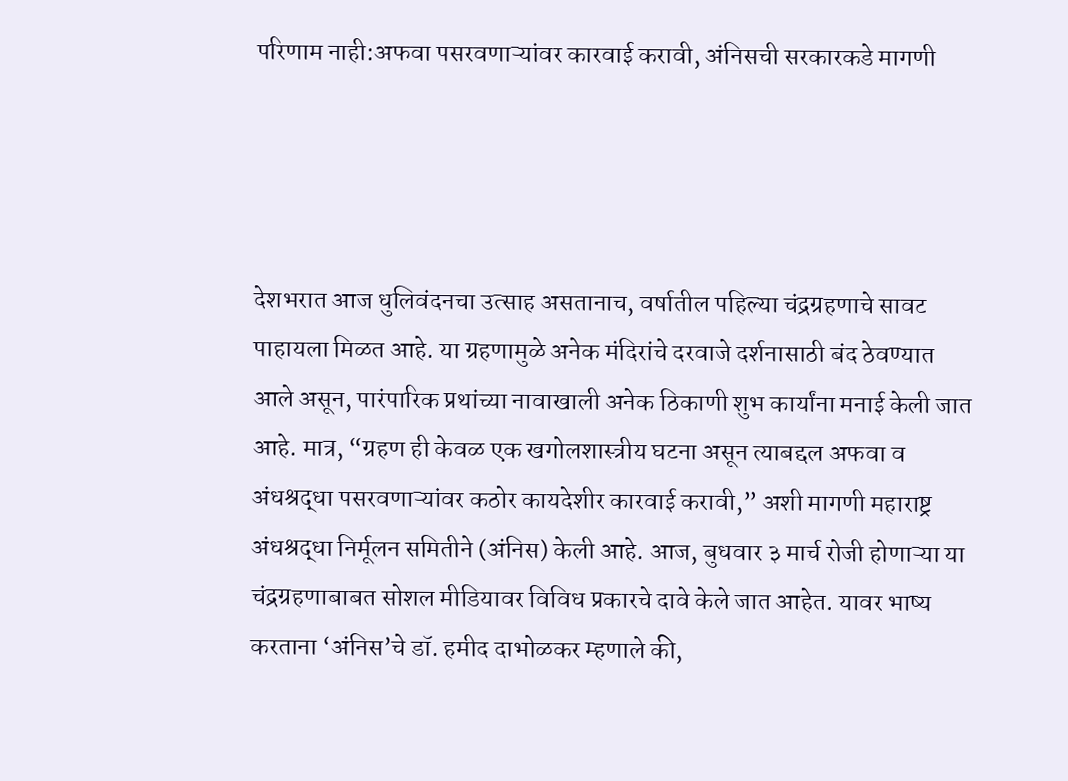परिणाम नाही:अफवा पसरवणाऱ्यांवर कारवाई करावी, अंनिसची सरकारकडे मागणी




देशभरात आज धुलिवंदनचा उत्साह असतानाच, वर्षातील पहिल्या चंद्रग्रहणाचे सावट पाहायला मिळत आहे. या ग्रहणामुळे अनेक मंदिरांचे दरवाजे दर्शनासाठी बंद ठेवण्यात आले असून, पारंपारिक प्रथांच्या नावाखाली अनेक ठिकाणी शुभ कार्यांना मनाई केली जात आहे. मात्र, “ग्रहण ही केवळ एक खगोलशास्त्रीय घटना असून त्याबद्दल अफवा व अंधश्रद्धा पसरवणाऱ्यांवर कठोर कायदेशीर कारवाई करावी,” अशी मागणी महाराष्ट्र अंधश्रद्धा निर्मूलन समितीने (अंनिस) केली आहे. आज, बुधवार ३ मार्च रोजी होणाऱ्या या चंद्रग्रहणाबाबत सोशल मीडियावर विविध प्रकारचे दावे केले जात आहेत. यावर भाष्य करताना ‘अंनिस’चे डॉ. हमीद दाभोळकर म्हणाले की,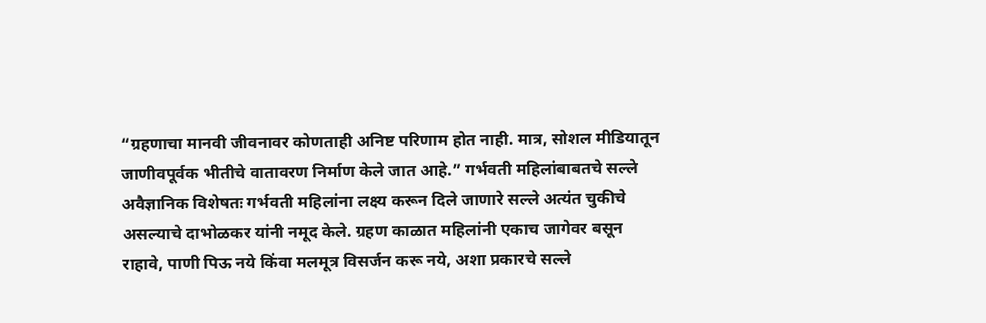“ग्रहणाचा मानवी जीवनावर कोणताही अनिष्ट परिणाम होत नाही. मात्र, सोशल मीडियातून जाणीवपूर्वक भीतीचे वातावरण निर्माण केले जात आहे.” गर्भवती महिलांबाबतचे सल्ले अवैज्ञानिक विशेषतः गर्भवती महिलांना लक्ष्य करून दिले जाणारे सल्ले अत्यंत चुकीचे असल्याचे दाभोळकर यांनी नमूद केले. ग्रहण काळात महिलांनी एकाच जागेवर बसून राहावे, पाणी पिऊ नये किंवा मलमूत्र विसर्जन करू नये, अशा प्रकारचे सल्ले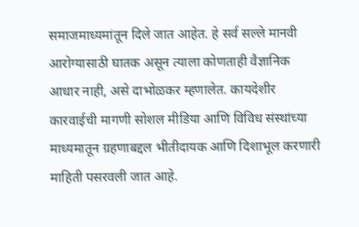समाजमाध्यमांतून दिले जात आहेत. हे सर्व सल्ले मानवी आरोग्यासाठी घातक असून त्याला कोणताही वैज्ञानिक आधार नाही, असे दाभोळकर म्हणालेत. कायदेशीर कारवाईची मागणी सोशल मीडिया आणि विविध संस्थांच्या माध्यमातून ग्रहणाबद्दल भीतीदायक आणि दिशाभूल करणारी माहिती पसरवली जात आहे.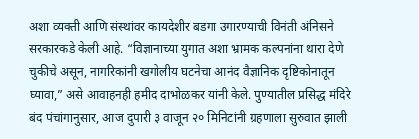अशा व्यक्ती आणि संस्थांवर कायदेशीर बडगा उगारण्याची विनंती अंनिसने सरकारकडे केली आहे. “विज्ञानाच्या युगात अशा भ्रामक कल्पनांना थारा देणे चुकीचे असून, नागरिकांनी खगोलीय घटनेचा आनंद वैज्ञानिक दृष्टिकोनातून घ्यावा,” असे आवाहनही हमीद दाभोळकर यांनी केले. पुण्यातील प्रसिद्ध मंदिरे बंद पंचांगानुसार, आज दुपारी ३ वाजून २० मिनिटांनी ग्रहणाला सुरुवात झाली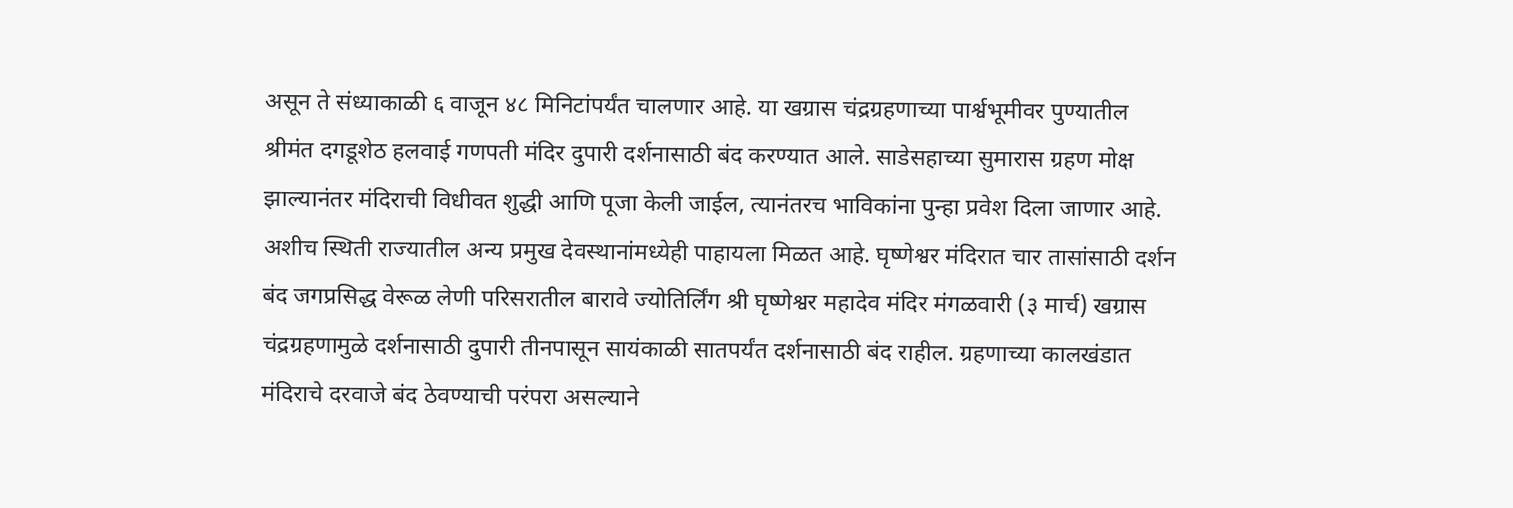असून ते संध्याकाळी ६ वाजून ४८ मिनिटांपर्यंत चालणार आहे. या खग्रास चंद्रग्रहणाच्या पार्श्वभूमीवर पुण्यातील श्रीमंत दगडूशेठ हलवाई गणपती मंदिर दुपारी दर्शनासाठी बंद करण्यात आले. साडेसहाच्या सुमारास ग्रहण मोक्ष झाल्यानंतर मंदिराची विधीवत शुद्धी आणि पूजा केली जाईल, त्यानंतरच भाविकांना पुन्हा प्रवेश दिला जाणार आहे. अशीच स्थिती राज्यातील अन्य प्रमुख देवस्थानांमध्येही पाहायला मिळत आहे. घृष्णेश्वर मंदिरात चार तासांसाठी दर्शन बंद जगप्रसिद्ध वेरूळ लेणी परिसरातील बारावे ज्योतिर्लिंग श्री घृष्णेश्वर महादेव मंदिर मंगळवारी (३ मार्च) खग्रास चंद्रग्रहणामुळे दर्शनासाठी दुपारी तीनपासून सायंकाळी सातपर्यंत दर्शनासाठी बंद राहील. ग्रहणाच्या कालखंडात मंदिराचे दरवाजे बंद ठेवण्याची परंपरा असल्याने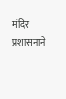मंदिर प्रशासनाने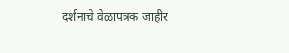दर्शनाचे वेळापत्रक जाहीर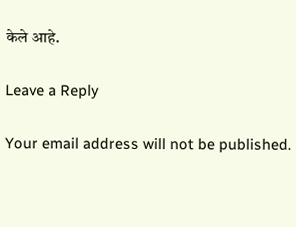केले आहे.

Leave a Reply

Your email address will not be published.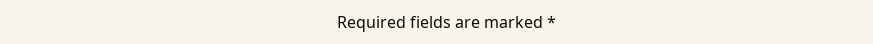Required fields are marked *